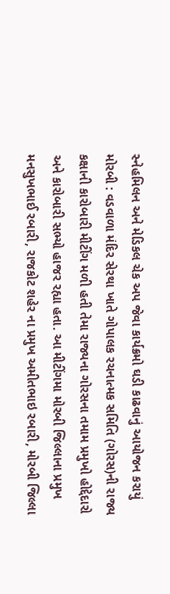સ્નેહમિલન અને મેડિકલ ચેક અપ જેવા કાર્યક્રમો ઘડી કાઢવાનું આયોજન કરાયું મોરબી : વડવાળા મંદિર સેરથા ખાતે ગોપાલક રચનાત્મક સમિતિ (ગોરસ)ની રાજ્ય કક્ષાની કારોબારી મીટીંગ મળી હતી તેમા રાજ્યના ગોરસના તમામ પ્રમુખો હોદ્દેદારો અને કારોબારી સભ્યો હાજર રહ્યા હતા. આ મીટીંગમા મોરબી જિલ્લાના પ્રમુખ મનસુખભાઈ રબારી, રાજકોટ શહેર ના પ્રમુખ અમીતભાઇ રબારી, મોરબી જિલ્લા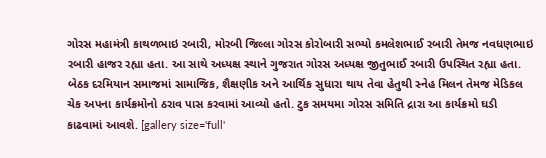ગોરસ મહામંત્રી કાથળભાઇ રબારી, મોરબી જિલ્લા ગોરસ કોરોબારી સભ્યો કમલેશભાઈ રબારી તેમજ નવધણભાઇ રબારી હાજર રહ્યા હતા. આ સાથે અધ્યક્ષ સ્થાને ગુજરાત ગોરસ અધ્યક્ષ જીતુભાઈ રબારી ઉપસ્થિત રહ્યા હતા. બેઠક દરમિયાન સમાજમાં સામાજિક, શૈક્ષણીક અને આર્થિક સુધારા થાય તેવા હેતુથી સ્નેહ મિલન તેમજ મેડિકલ ચેક અપના કાર્યક્રમોનો ઠરાવ પાસ કરવામાં આવ્યો હતો. ટુક સમયમા ગોરસ સમિતિ દ્રારા આ કાર્યક્રમો ઘડી કાઢવામાં આવશે. [gallery size='full'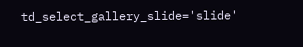td_select_gallery_slide='slide'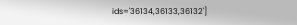ids='36134,36133,36132']